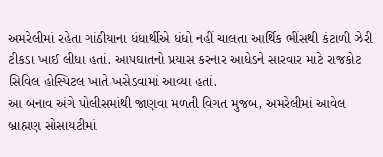અમરેલીમાં રહેતા ગાંઠીયાના ધંધાર્થીએ ધંધો નહીં ચાલતા આર્થિક ભીંસથી કંટાળી ઝેરી ટીકડા ખાઈ લીધા હતાં. આપઘાતનો પ્રયાસ કરનાર આધેડને સારવાર માટે રાજકોટ સિવિલ હોસ્પિટલ ખાતે ખસેડવામાં આવ્યા હતાં.
આ બનાવ અંગે પોલીસમાંથી જાણવા મળતી વિગત મુજબ, અમરેલીમાં આવેલ બ્રાહ્મણ સોસાયટીમાં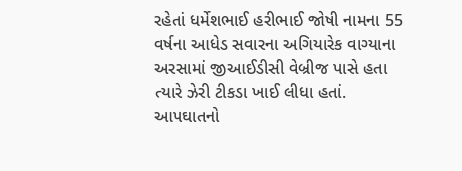રહેતાં ધર્મેશભાઈ હરીભાઈ જોષી નામના 55 વર્ષના આધેડ સવારના અગિયારેક વાગ્યાના અરસામાં જીઆઈડીસી વેબ્રીજ પાસે હતા ત્યારે ઝેરી ટીકડા ખાઈ લીધા હતાં. આપઘાતનો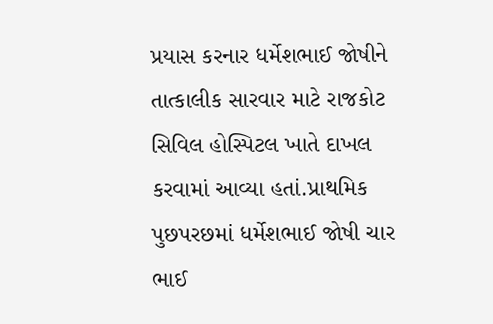પ્રયાસ કરનાર ધર્મેશભાઈ જોષીને તાત્કાલીક સારવાર માટે રાજકોટ સિવિલ હોસ્પિટલ ખાતે દાખલ કરવામાં આવ્યા હતાં.પ્રાથમિક પુછપરછમાં ધર્મેશભાઈ જોષી ચાર ભાઈ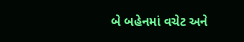બે બહેનમાં વચેટ અને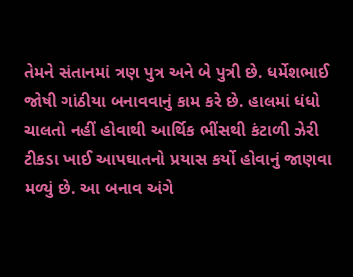તેમને સંતાનમાં ત્રણ પુત્ર અને બે પુત્રી છે. ધર્મેશભાઈ જોષી ગાંઠીયા બનાવવાનું કામ કરે છે. હાલમાં ધંધો ચાલતો નહીં હોવાથી આર્થિક ભીંસથી કંટાળી ઝેરી ટીકડા ખાઈ આપઘાતનો પ્રયાસ કર્યો હોવાનું જાણવા મળ્યું છે. આ બનાવ અંગે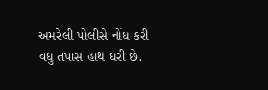અમરેલી પોલીસે નોંધ કરી વધુ તપાસ હાથ ધરી છે.